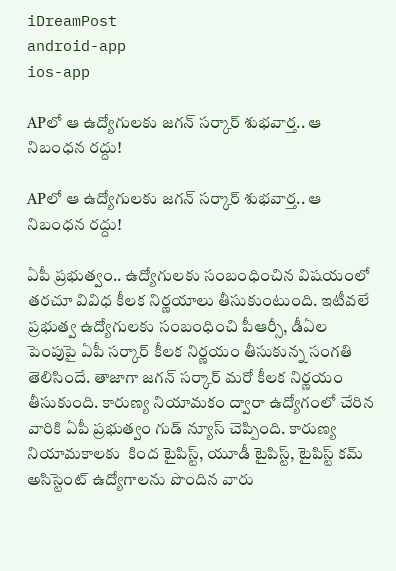iDreamPost
android-app
ios-app

APలో ఆ ఉద్యోగులకు జగన్ సర్కార్ శుభవార్త.. ఆ నిబంధన రద్దు!

APలో ఆ ఉద్యోగులకు జగన్ సర్కార్ శుభవార్త.. ఆ నిబంధన రద్దు!

ఏపీ ప్రభుత్వం.. ఉద్యోగులకు సంబంధించిన విషయంలో తరచూ వివిధ కీలక నిర్ణయాలు తీసుకుంటుంది. ఇటీవలే ప్రభుత్వ ఉద్యోగులకు సంబంధించి పీఆర్సీ, డీఏల పెంపుపై ఏపీ సర్కార్ కీలక నిర్ణయం తీసుకున్న సంగతి తెలిసిందే. తాజాగా జగన్ సర్కార్ మరో కీలక నిర్ణయం తీసుకుంది. కారుణ్య నియామకం ద్వారా ఉద్యోగంలో చేరిన వారికి ఏపీ ప్రభుత్వం గుడ్ న్యూస్ చెప్పింది. కారుణ్య నియామకాలకు  కింద టైపిస్ట్, యూడీ టైపిస్ట్, టైపిస్ట్‌ కమ్‌ అసిస్టెంట్‌ ఉద్యోగాలను పొందిన వారు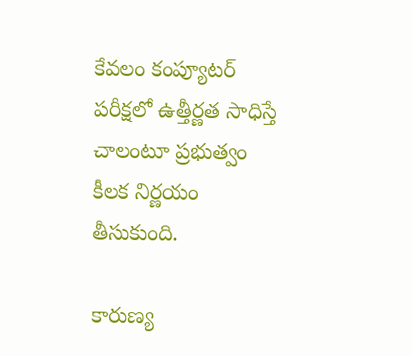కేవలం కంప్యూటర్ పరీక్షలో ఉత్తీర్ణత సాధిస్తే చాలంటూ ప్రభుత్వం కీలక నిర్ణయం తీసుకుంది.

కారుణ్య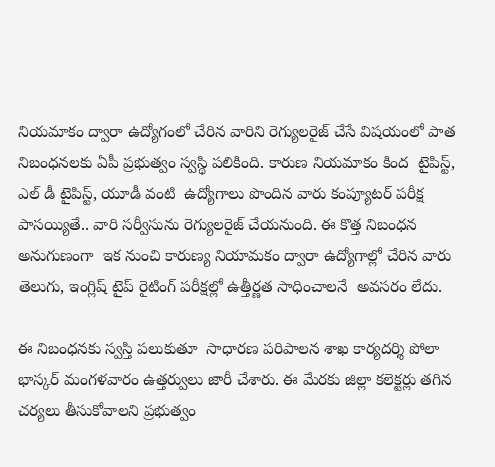నియమాకం ద్వారా ఉద్యోగంలో చేరిన వారిని రెగ్యులరైజ్ చేసే విషయంలో పాత నిబంధనలకు ఏపీ ప్రభుత్వం స్వస్థి పలికింది. కారుణ నియమాకం కింద  టైపిస్ట్, ఎల్ డీ టైపిస్ట్, యూడీ వంటి  ఉద్యోగాలు పొందిన వారు కంప్యూటర్ పరీక్ష పాసయ్యితే.. వారి సర్వీసును రెగ్యులరైజ్ చేయనుంది. ఈ కొత్త నిబంధన అనుగుణంగా  ఇక నుంచి కారుణ్య నియామకం ద్వారా ఉద్యోగాల్లో చేరిన వారు తెలుగు, ఇంగ్లిష్ టైప్ రైటింగ్ పరీక్షల్లో ఉత్తీర్ణత సాధించాలనే  అవసరం లేదు.

ఈ నిబంధనకు స్వస్తి పలుకుతూ  సాధారణ పరిపాలన శాఖ కార్యదర్శి పోలా భాస్కర్ మంగళవారం ఉత్తర్వులు జారీ చేశారు. ఈ మేరకు జిల్లా కలెక్టర్లు తగిన చర్యలు తీసుకోవాలని ప్రభుత్వం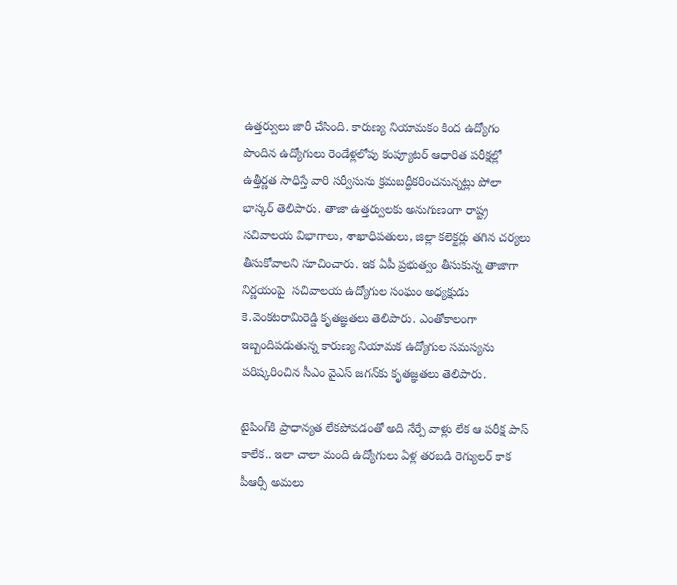ఉత్తర్వులు జారీ చేసింది. కారుణ్య నియామకం కింద ఉద్యోగం పొందిన ఉద్యోగులు రెండేళ్లలోపు కంప్యూటర్‌ ఆధారిత పరీక్షల్లో ఉత్తీర్ణత సాధిస్తే వారి సర్వీసును క్రమబద్ధీకరించనున్నట్లు పోలా భాస్కర్ తెలిపారు. తాజా ఉత్తర్వులకు అనుగుణంగా రాష్ట్ర సచివాలయ విభాగాలు, శాఖాధిపతులు, జిల్లా కలెక్టర్లు తగిన చర్యలు తీసుకోవాలని సూచించారు. ఇక ఏపీ ప్రభుత్వం తీసుకున్న తాజాగా నిర్ణయంపై  సచివాలయ ఉద్యోగుల సంఘం అధ్యక్షుడు కె.వెంకటరామిరెడ్డి కృతజ్ఞతలు తెలిపారు. ఎంతోకాలంగా ఇబ్బందిపడుతున్న కారుణ్య నియామక ఉద్యోగుల సమస్యను పరిష్కరించిన సీఎం వైఎస్‌ జగన్‌‌కు కృతజ్ఞతలు తెలిపారు.

టైపింగ్‌కి ప్రాధాన్యత లేకపోవడంతో అది నేర్పే వాళ్లు లేక ఆ పరీక్ష పాస్ కాలేక.. ఇలా చాలా మంది ఉద్యోగులు ఏళ్ల తరబడి రెగ్యులర్ కాక పీఆర్సీ అమలు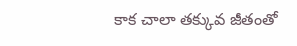కాక చాలా తక్కువ జీతంతో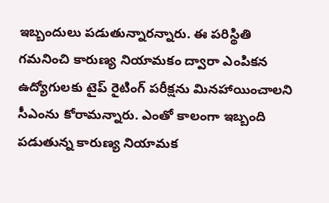ఇబ్బందులు పడుతున్నారన్నారు. ఈ పరిస్థితి గమనించి కారుణ్య నియామకం ద్వారా ఎంపికన ఉద్యోగులకు టైప్ రైటింగ్ పరీక్షను మినహాయించాలని సీఎంను కోరామన్నారు. ఎంతో కాలంగా ఇబ్బంది పడుతున్న కారుణ్య నియామక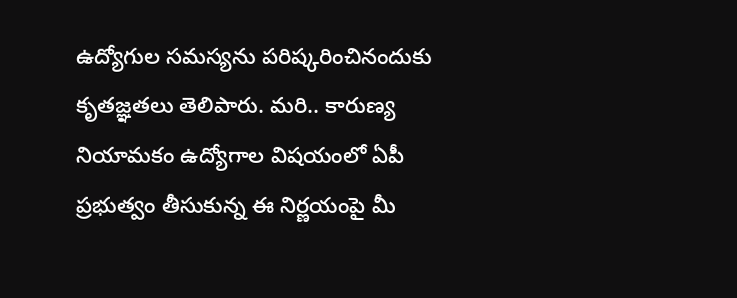ఉద్యోగుల సమస్యను పరిష్కరించినందుకు కృతజ్ఞతలు తెలిపారు. మరి.. కారుణ్య నియామకం ఉద్యోగాల విషయంలో ఏపీ ప్రభుత్వం తీసుకున్న ఈ నిర్ణయంపై మీ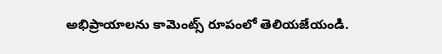అభిప్రాయాలను కామెంట్స్ రూపంలో తెలియజేయండి.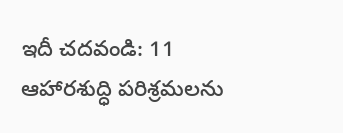ఇదీ చదవండి: 11 ఆహారశుద్ధి పరిశ్రమలను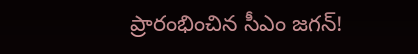ప్రారంభించిన సీఎం జగన్!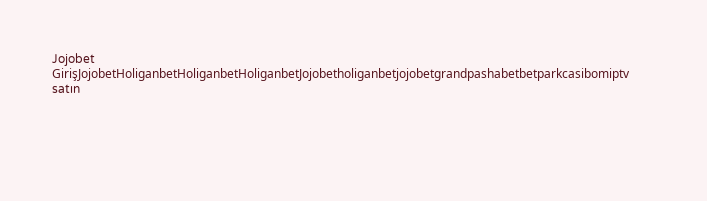Jojobet GirişJojobetHoliganbetHoliganbetHoliganbetJojobetholiganbetjojobetgrandpashabetbetparkcasibomiptv satın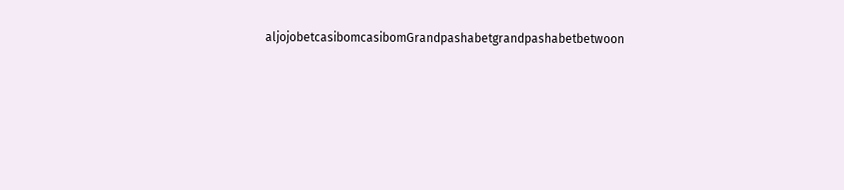aljojobetcasibomcasibomGrandpashabetgrandpashabetbetwoon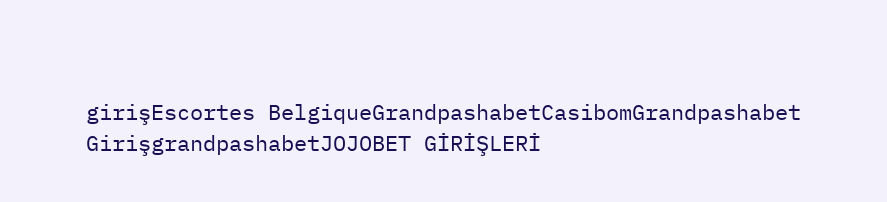girişEscortes BelgiqueGrandpashabetCasibomGrandpashabet GirişgrandpashabetJOJOBET GİRİŞLERİ